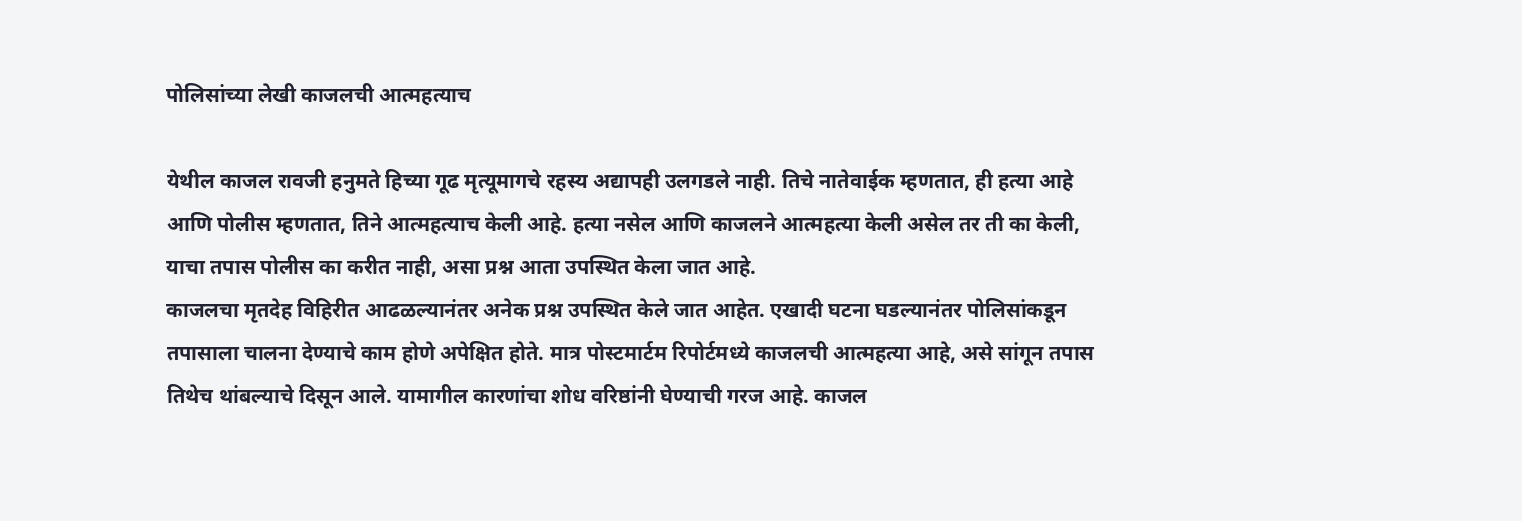पोलिसांच्या लेखी काजलची आत्महत्याच

येथील काजल रावजी हनुमते हिच्या गूढ मृत्यूमागचे रहस्य अद्यापही उलगडले नाही. तिचे नातेवाईक म्हणतात, ही हत्या आहे आणि पोलीस म्हणतात, तिने आत्महत्याच केली आहे. हत्या नसेल आणि काजलने आत्महत्या केली असेल तर ती का केली, याचा तपास पोलीस का करीत नाही, असा प्रश्न आता उपस्थित केला जात आहे.
काजलचा मृतदेह विहिरीत आढळल्यानंतर अनेक प्रश्न उपस्थित केले जात आहेत. एखादी घटना घडल्यानंतर पोलिसांकडून तपासाला चालना देण्याचे काम होणे अपेक्षित होते. मात्र पोस्टमार्टम रिपोर्टमध्ये काजलची आत्महत्या आहे, असे सांगून तपास तिथेच थांबल्याचे दिसून आले. यामागील कारणांचा शोध वरिष्ठांनी घेण्याची गरज आहे. काजल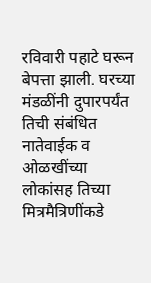रविवारी पहाटे घरून बेपत्ता झाली. घरच्या मंडळींनी दुपारपर्यंत तिची संबंधित नातेवाईक व ओळखींच्या लोकांसह तिच्या मित्रमैत्रिणींकडे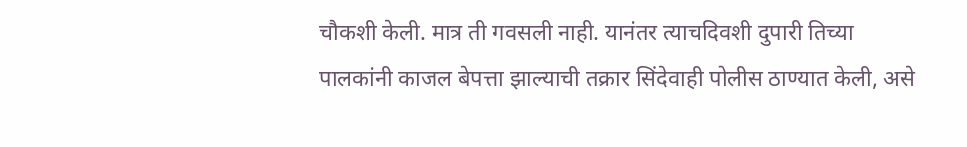चौकशी केली. मात्र ती गवसली नाही. यानंतर त्याचदिवशी दुपारी तिच्या पालकांनी काजल बेपत्ता झाल्याची तक्रार सिंदेवाही पोलीस ठाण्यात केली, असे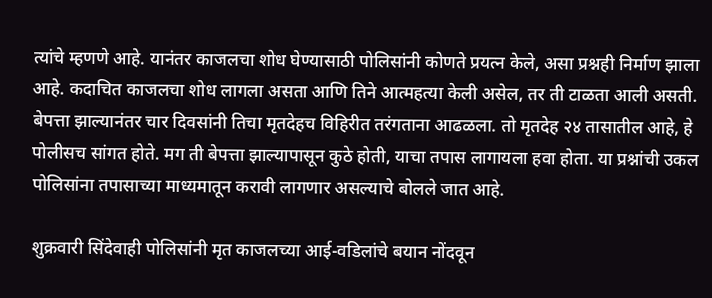त्यांचे म्हणणे आहे. यानंतर काजलचा शोध घेण्यासाठी पोलिसांनी कोणते प्रयत्न केले, असा प्रश्नही निर्माण झाला आहे. कदाचित काजलचा शोध लागला असता आणि तिने आत्महत्या केली असेल, तर ती टाळता आली असती. बेपत्ता झाल्यानंतर चार दिवसांनी तिचा मृतदेहच विहिरीत तरंगताना आढळला. तो मृतदेह २४ तासातील आहे, हे पोलीसच सांगत होते. मग ती बेपत्ता झाल्यापासून कुठे होती, याचा तपास लागायला हवा होता. या प्रश्नांची उकल पोलिसांना तपासाच्या माध्यमातून करावी लागणार असल्याचे बोलले जात आहे.

शुक्रवारी सिंदेवाही पोलिसांनी मृत काजलच्या आई-वडिलांचे बयान नोंदवून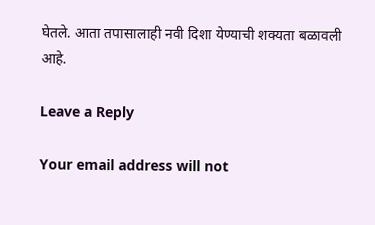घेतले. आता तपासालाही नवी दिशा येण्याची शक्यता बळावली आहे.

Leave a Reply

Your email address will not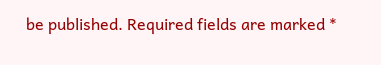be published. Required fields are marked *